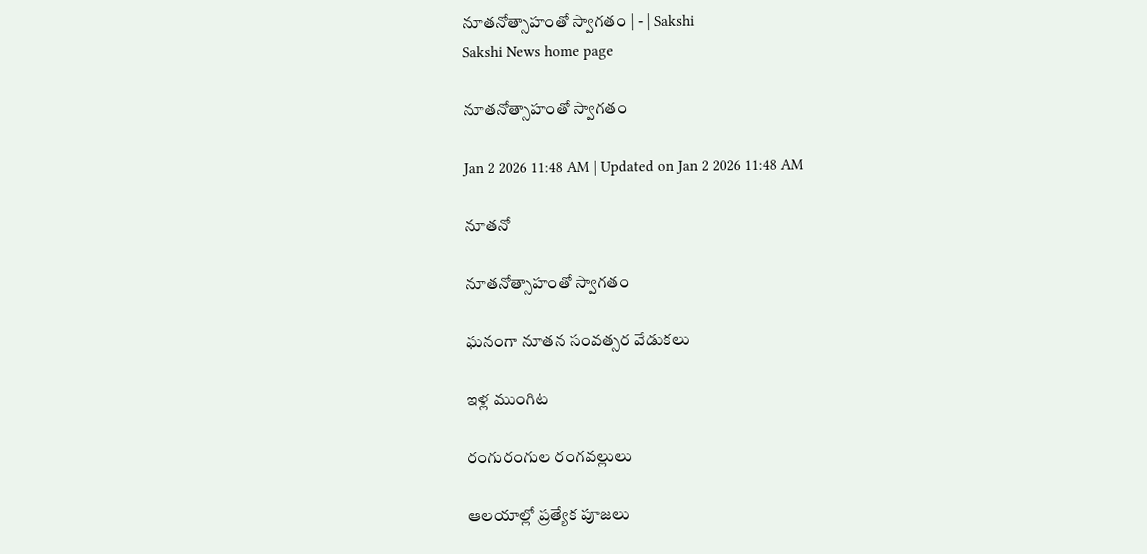నూతనోత్సాహంతో స్వాగతం | - | Sakshi
Sakshi News home page

నూతనోత్సాహంతో స్వాగతం

Jan 2 2026 11:48 AM | Updated on Jan 2 2026 11:48 AM

నూతనో

నూతనోత్సాహంతో స్వాగతం

ఘనంగా నూతన సంవత్సర వేడుకలు

ఇళ్ల ముంగిట

రంగురంగుల రంగవల్లులు

ఆలయాల్లో ప్రత్యేక పూజలు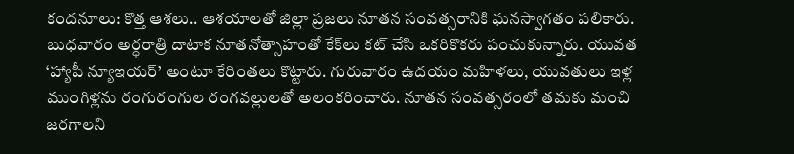కందనూలు: కొత్త ఆశలు.. ఆశయాలతో జిల్లా ప్రజలు నూతన సంవత్సరానికి ఘనస్వాగతం పలికారు. బుధవారం అర్ధరాత్రి దాటాక నూతనోత్సాహంతో కేక్‌లు కట్‌ చేసి ఒకరికొకరు పంచుకున్నారు. యువత ‘హ్యాపీ న్యూఇయర్‌’ అంటూ కేరింతలు కొట్టారు. గురువారం ఉదయం మహిళలు, యువతులు ఇళ్ల ముంగిళ్లను రంగురంగుల రంగవల్లులతో అలంకరించారు. నూతన సంవత్సరంలో తమకు మంచి జరగాలని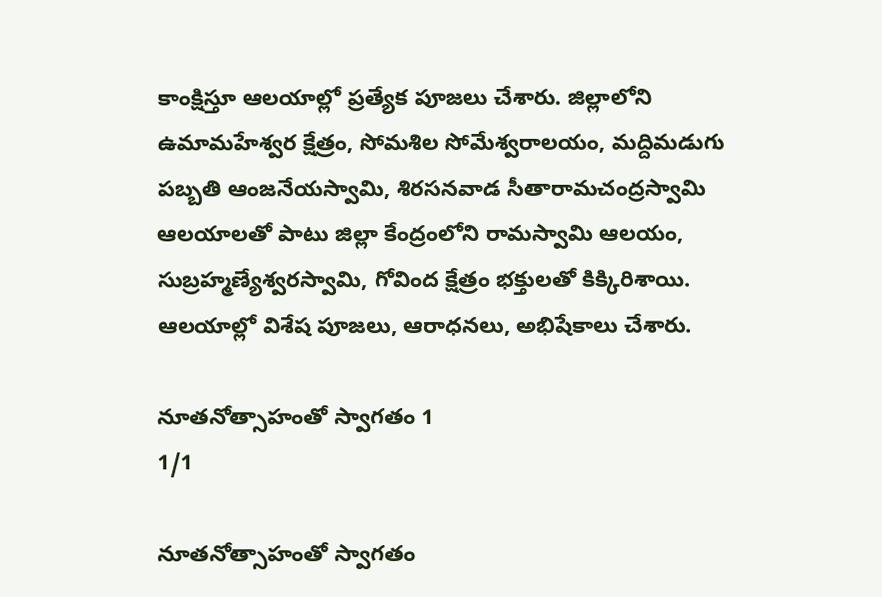కాంక్షిస్తూ ఆలయాల్లో ప్రత్యేక పూజలు చేశారు. జిల్లాలోని ఉమామహేశ్వర క్షేత్రం, సోమశిల సోమేశ్వరాలయం, మద్దిమడుగు పబ్బతి ఆంజనేయస్వామి, శిరసనవాడ సీతారామచంద్రస్వామి ఆలయాలతో పాటు జిల్లా కేంద్రంలోని రామస్వామి ఆలయం, సుబ్రహ్మణ్యేశ్వరస్వామి, గోవింద క్షేత్రం భక్తులతో కిక్కిరిశాయి. ఆలయాల్లో విశేష పూజలు, ఆరాధనలు, అభిషేకాలు చేశారు.

నూతనోత్సాహంతో స్వాగతం 1
1/1

నూతనోత్సాహంతో స్వాగతం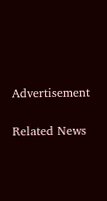Advertisement

Related News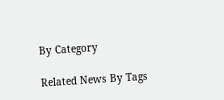By Category

Related News By Tags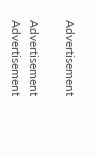Advertisement

Advertisement
Advertisement